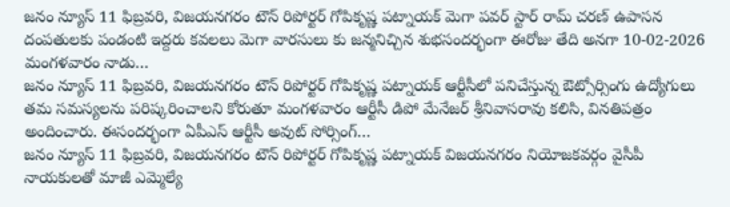జనం న్యూస్ 11 ఫిబ్రవరి, విజయనగరం టౌన్ రిపోర్టర్ గోపికృష్ణ పట్నాయక్ మెగా పవర్ స్టార్ రామ్ చరణ్ ఉపాసన దంపతులకు పండంటి ఇద్దరు కవలలు మెగా వారసులు కు జన్మనిచ్చిన శుభసందర్భంగా ఈరోజు తేది అనగా 10-02-2026 మంగళవారం నాడు…
జనం న్యూస్ 11 ఫిబ్రవరి, విజయనగరం టౌన్ రిపోర్టర్ గోపికృష్ణ పట్నాయక్ ఆర్టీసీలో పనిచేస్తున్న ఔట్సోర్సింగు ఉద్యోగులు తమ సమస్యలను పరిష్కరించాలని కోరుతూ మంగళవారం ఆర్టీసీ డిపో మేనేజర్ శ్రీనివాసరావు కలిసి, వినతిపత్రం అందించారు. ఈసందర్భంగా ఏపీఎస్ ఆర్టీసీ అవుట్ సోర్సింగ్…
జనం న్యూస్ 11 ఫిబ్రవరి, విజయనగరం టౌన్ రిపోర్టర్ గోపికృష్ణ పట్నాయక్ విజయనగరం నియోజకవర్గం వైసీపీ నాయకులతో మాజీ ఎమ్మెల్యే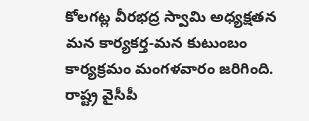కోలగట్ల వీరభద్ర స్వామి అధ్యక్షతన మన కార్యకర్త-మన కుటుంబం కార్యక్రమం మంగళవారం జరిగింది. రాష్ట్ర వైసీపీ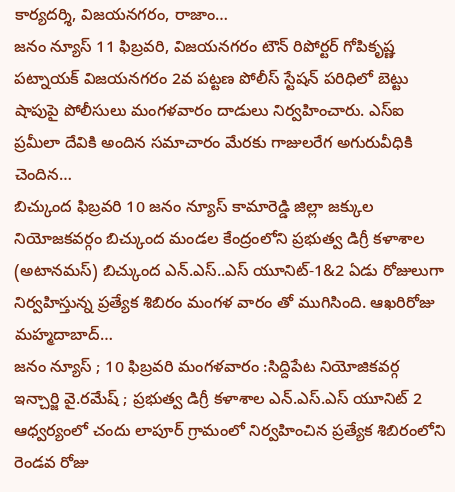కార్యదర్శి, విజయనగరం, రాజాం…
జనం న్యూస్ 11 ఫిబ్రవరి, విజయనగరం టౌన్ రిపోర్టర్ గోపికృష్ణ పట్నాయక్ విజయనగరం 2వ పట్టణ పోలీస్ స్టేషన్ పరిధిలో బెట్టు షాపుపై పోలీసులు మంగళవారం దాడులు నిర్వహించారు. ఎస్ఐ ప్రమీలా దేవికి అందిన సమాచారం మేరకు గాజులరేగ అగురువీధికి చెందిన…
బిచ్కుంద ఫిబ్రవరి 10 జనం న్యూస్ కామారెడ్డి జిల్లా జక్కుల నియోజకవర్గం బిచ్కుంద మండల కేంద్రంలోని ప్రభుత్వ డిగ్రీ కళాశాల (అటానమస్) బిచ్కుంద ఎన్.ఎస్..ఎస్ యూనిట్-1&2 ఏడు రోజులుగా నిర్వహిస్తున్న ప్రత్యేక శిబిరం మంగళ వారం తో ముగిసింది. ఆఖరిరోజు మహ్మదాబాద్…
జనం న్యూస్ ; 10 ఫిబ్రవరి మంగళవారం :సిద్దిపేట నియోజికవర్గ ఇన్చార్జి వై.రమేష్ ; ప్రభుత్వ డిగ్రీ కళాశాల ఎన్.ఎస్.ఎస్ యూనిట్ 2 ఆధ్వర్యంలో చందు లాపూర్ గ్రామంలో నిర్వహించిన ప్రత్యేక శిబిరంలోని రెండవ రోజు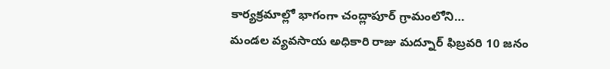కార్యక్రమాల్లో భాగంగా చంద్లాపూర్ గ్రామంలోని…
మండల వ్యవసాయ అధికారి రాజు మద్నూర్ ఫిబ్రవరి 10 జనం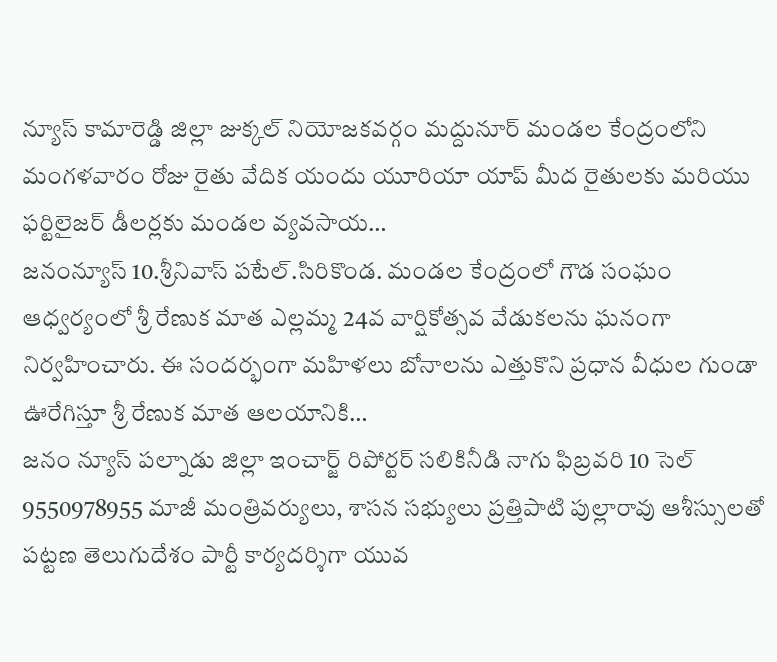న్యూస్ కామారెడ్డి జిల్లా జుక్కల్ నియోజకవర్గం మద్దునూర్ మండల కేంద్రంలోని మంగళవారం రోజు రైతు వేదిక యందు యూరియా యాప్ మీద రైతులకు మరియు ఫర్టిలైజర్ డీలర్లకు మండల వ్యవసాయ…
జనంన్యూస్ 10.శ్రీనివాస్ పటేల్.సిరికొండ. మండల కేంద్రంలో గౌడ సంఘం ఆధ్వర్యంలో శ్రీ రేణుక మాత ఎల్లమ్మ 24వ వార్షికోత్సవ వేడుకలను ఘనంగా నిర్వహించారు. ఈ సందర్భంగా మహిళలు బోనాలను ఎత్తుకొని ప్రధాన వీధుల గుండా ఊరేగిస్తూ శ్రీ రేణుక మాత ఆలయానికి…
జనం న్యూస్ పల్నాడు జిల్లా ఇంచార్జ్ రిపోర్టర్ సలికినీడి నాగు ఫిబ్రవరి 10 సెల్ 9550978955 మాజీ మంత్రివర్యులు, శాసన సభ్యులు ప్రత్తిపాటి పుల్లారావు ఆశీస్సులతో పట్టణ తెలుగుదేశం పార్టీ కార్యదర్శిగా యువ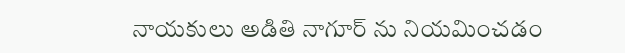నాయకులు అడితి నాగూర్ ను నియమించడం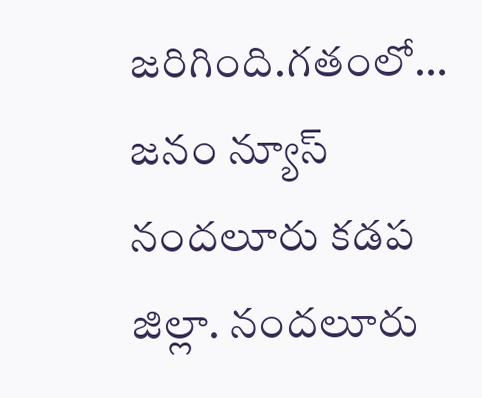జరిగింది.గతంలో…
జనం న్యూస్ నందలూరు కడప జిల్లా. నందలూరు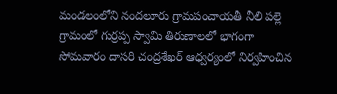మండలంలోని నందలూరు గ్రామపంచాయతీ నీలి పల్లె గ్రామంలో గుర్రప్ప స్వామి తిరుణాలలో భాగంగా సోమవారం దాసరి చంద్రశేఖర్ ఆధ్వర్యంలో నిర్వహించిన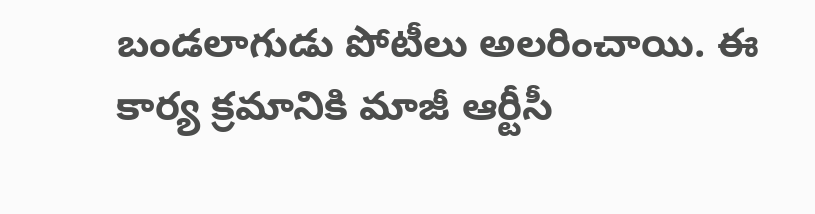బండలాగుడు పోటీలు అలరించాయి. ఈ కార్య క్రమానికి మాజీ ఆర్టీసీ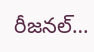రీజనల్…